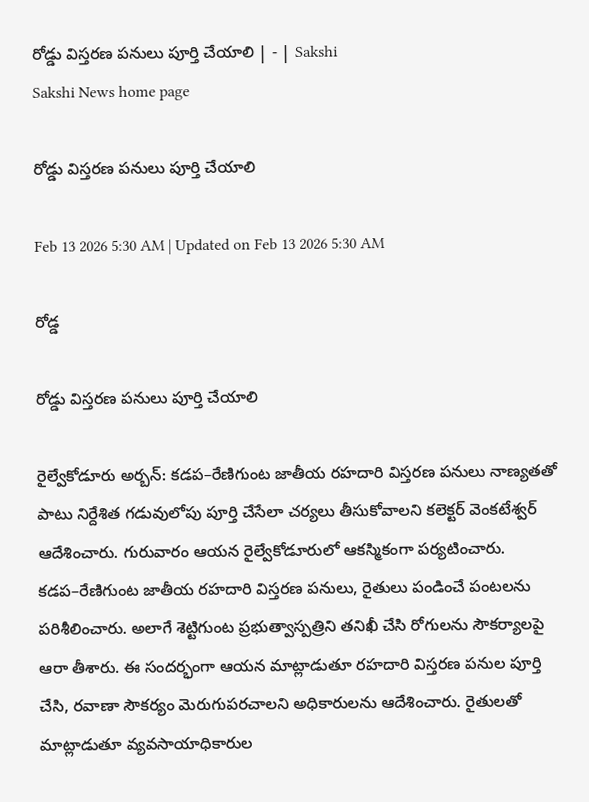రోడ్డు విస్తరణ పనులు పూర్తి చేయాలి | - | Sakshi
Sakshi News home page

రోడ్డు విస్తరణ పనులు పూర్తి చేయాలి

Feb 13 2026 5:30 AM | Updated on Feb 13 2026 5:30 AM

రోడ్డ

రోడ్డు విస్తరణ పనులు పూర్తి చేయాలి

రైల్వేకోడూరు అర్బన్‌: కడప–రేణిగుంట జాతీయ రహదారి విస్తరణ పనులు నాణ్యతతో పాటు నిర్దేశిత గడువులోపు పూర్తి చేసేలా చర్యలు తీసుకోవాలని కలెక్టర్‌ వెంకటేశ్వర్‌ ఆదేశించారు. గురువారం ఆయన రైల్వేకోడూరులో ఆకస్మికంగా పర్యటించారు. కడప–రేణిగుంట జాతీయ రహదారి విస్తరణ పనులు, రైతులు పండించే పంటలను పరిశీలించారు. అలాగే శెట్టిగుంట ప్రభుత్వాస్పత్రిని తనిఖీ చేసి రోగులను సౌకర్యాలపై ఆరా తీశారు. ఈ సందర్భంగా ఆయన మాట్లాడుతూ రహదారి విస్తరణ పనుల పూర్తి చేసి, రవాణా సౌకర్యం మెరుగుపరచాలని అధికారులను ఆదేశించారు. రైతులతో మాట్లాడుతూ వ్యవసాయాధికారుల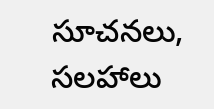సూచనలు, సలహాలు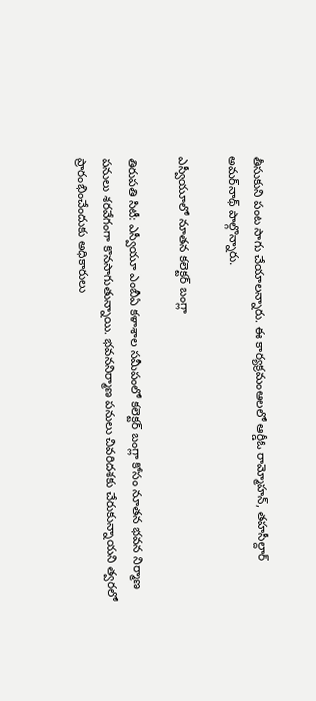తీసుకుని పంట సాగు చేయాలన్నారు. ఈ కార్యక్రమంఆలలో ఆర్డీఓ రామ్మోహన్‌, తహసీల్దార్‌ అమర్‌నాథ్‌ పాల్గొన్నారు.

ఎస్వీయూలో నూతన కలెక్టర్‌ బంగ్లా

తిరుపతి సిటీ: ఎస్వీయూ ఎంబీఏ కళాశాల సమీపంలో కలెక్టర్‌ బంగ్లా కోసం నూతన భవన నిర్మాణ పనులు శరవేగంగా కొనసాగుతున్నాయి. భవననిర్మాణ పనులు చివరిదశకు చేరుకున్నాయని త్వరలో ప్రారంభించేందుకు అధికారులు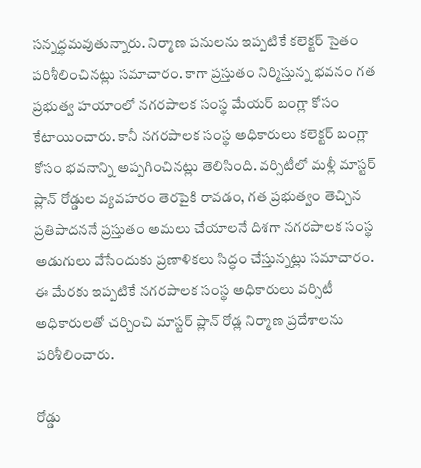సన్నద్ధమవుతున్నారు. నిర్మాణ పనులను ఇప్పటికే కలెక్టర్‌ సైతం పరిశీలించినట్లు సమాచారం. కాగా ప్రస్తుతం నిర్మిస్తున్న భవనం గత ప్రభుత్వ హయాంలో నగరపాలక సంస్థ మేయర్‌ బంగ్లా కోసం కేటాయించారు. కానీ నగరపాలక సంస్థ అధికారులు కలెక్టర్‌ బంగ్లా కోసం భవనాన్ని అప్పగించినట్లు తెలిసింది. వర్సిటీలో మళ్లీ మాస్టర్‌ ప్లాన్‌ రోడ్డుల వ్యవహరం తెరపైకి రావడం, గత ప్రభుత్వం తెచ్చిన ప్రతిపాదననే ప్రస్తుతం అమలు చేయాలనే దిశగా నగరపాలక సంస్థ అడుగులు వేసేందుకు ప్రణాళికలు సిద్ధం చేస్తున్నట్లు సమాచారం. ఈ మేరకు ఇప్పటికే నగరపాలక సంస్థ అధికారులు వర్సిటీ అధికారులతో చర్చించి మాస్టర్‌ ప్లాన్‌ రోడ్ల నిర్మాణ ప్రదేశాలను పరిశీలించారు.

రోడ్డు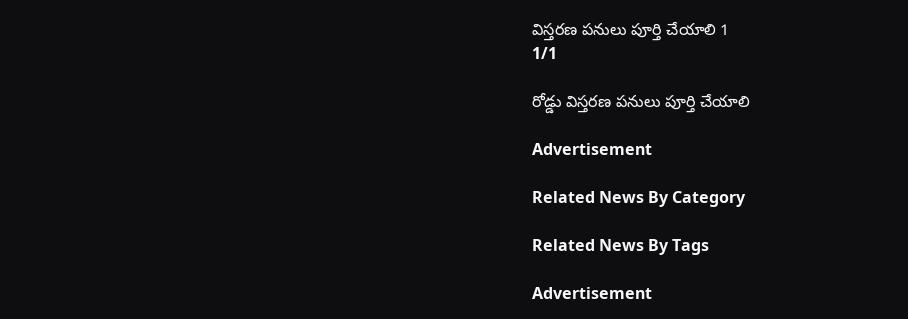విస్తరణ పనులు పూర్తి చేయాలి 1
1/1

రోడ్డు విస్తరణ పనులు పూర్తి చేయాలి

Advertisement

Related News By Category

Related News By Tags

Advertisement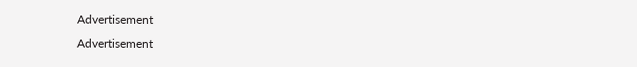Advertisement
Advertisement